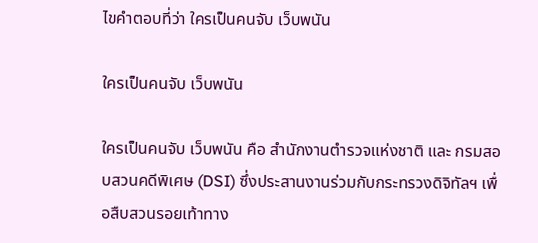ไขคำตอบที่ว่า ใครเป็นคนจับ เว็บพนัน

ใครเป็นคนจับ เว็บพนัน

ใครเป็นคนจับ เว็บพนัน คือ สำนักงานตำรวจแห่งชาติ และ กรมสอบสวนคดีพิเศษ (DSI) ซึ่งประสานงานร่วมกับกระทรวงดิจิทัลฯ เพื่อสืบสวนรอยเท้าทาง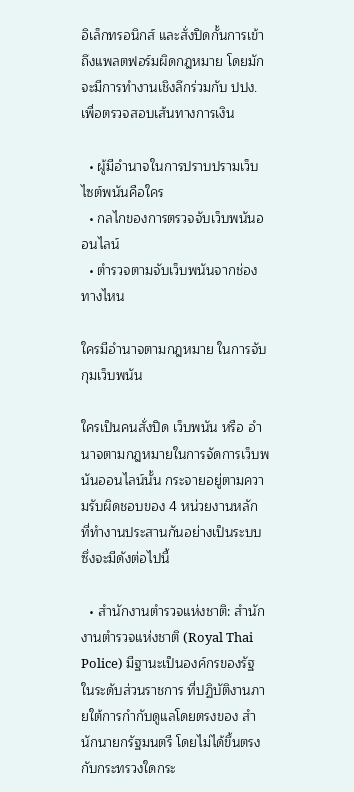อิเล็กทรอนิกส์ และสั่งปิดกั้นการเข้าถึงแพลตฟอร์มผิดกฎหมาย โดยมักจะมีการทำงานเชิงลึกร่วมกับ ปปง. เพื่อตรวจสอบเส้นทางการเงิน

  • ผู้มีอำนาจในการปราบปรามเว็บไซต์พนันคือใคร
  • กลไกของการตรวจจับเว็บพนันออนไลน์
  • ตำรวจตามจับเว็บพนันจากช่องทางไหน

ใครมีอำนาจตามกฎหมาย ในการจับกุมเว็บพนัน

ใครเป็นคนสั่งปิด เว็บพนัน หรือ อำนาจตามกฎหมายในการจัดการเว็บพนันออนไลน์นั้น กระจายอยู่ตามความรับผิดชอบของ 4 หน่วยงานหลัก ที่ทำงานประสานกันอย่างเป็นระบบ ซึ่งจะมีดังต่อไปนี้

  • สำนักงานตำรวจแห่งชาติ: สำนักงานตำรวจแห่งชาติ (Royal Thai Police) มีฐานะเป็นองค์กรของรัฐ ในระดับส่วนราชการ ที่ปฏิบัติงานภายใต้การกำกับดูแลโดยตรงของ สำนักนายกรัฐมนตรี โดยไม่ได้ขึ้นตรงกับกระทรวงใดกระ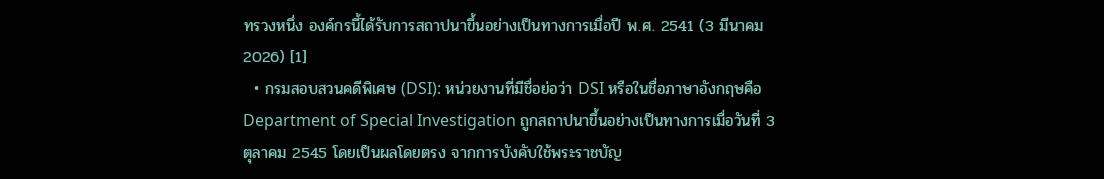ทรวงหนึ่ง องค์กรนี้ได้รับการสถาปนาขึ้นอย่างเป็นทางการเมื่อปี พ.ศ. 2541 (3 มีนาคม 2026) [1]
  • กรมสอบสวนคดีพิเศษ (DSI): หน่วยงานที่มีชื่อย่อว่า DSI หรือในชื่อภาษาอังกฤษคือ Department of Special Investigation ถูกสถาปนาขึ้นอย่างเป็นทางการเมื่อวันที่ 3 ตุลาคม 2545 โดยเป็นผลโดยตรง จากการบังคับใช้พระราชบัญ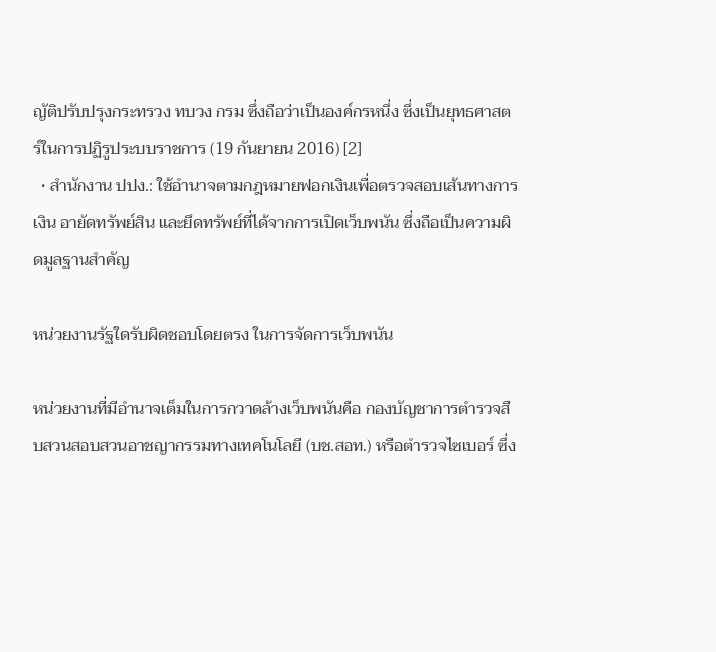ญัติปรับปรุงกระทรวง ทบวง กรม ซึ่งถือว่าเป็นองค์กรหนึ่ง ซึ่งเป็นยุทธศาสตร์ในการปฏิรูประบบราชการ (19 กันยายน 2016) [2]
  • สำนักงาน ปปง.: ใช้อำนาจตามกฎหมายฟอกเงินเพื่อตรวจสอบเส้นทางการเงิน อายัดทรัพย์สิน และยึดทรัพย์ที่ได้จากการเปิดเว็บพนัน ซึ่งถือเป็นความผิดมูลฐานสำคัญ

หน่วยงานรัฐใดรับผิดชอบโดยตรง ในการจัดการเว็บพนัน

หน่วยงานที่มีอำนาจเต็มในการกวาดล้างเว็บพนันคือ กองบัญชาการตำรวจสืบสวนสอบสวนอาชญากรรมทางเทคโนโลยี (บช.สอท.) หรือตำรวจไซเบอร์ ซึ่ง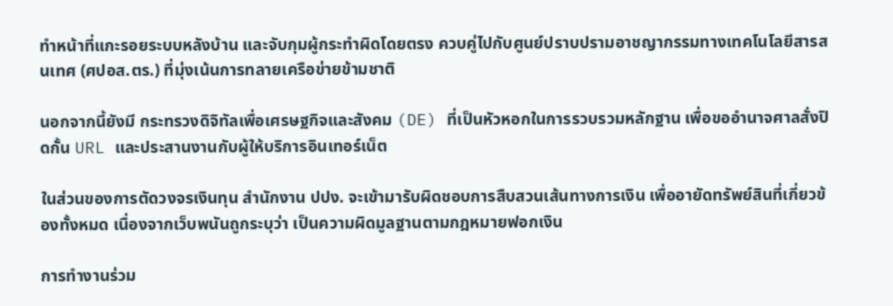ทำหน้าที่แกะรอยระบบหลังบ้าน และจับกุมผู้กระทำผิดโดยตรง ควบคู่ไปกับศูนย์ปราบปรามอาชญากรรมทางเทคโนโลยีสารสนเทศ (ศปอส.ตร.) ที่มุ่งเน้นการทลายเครือข่ายข้ามชาติ

นอกจากนี้ยังมี กระทรวงดิจิทัลเพื่อเศรษฐกิจและสังคม (DE) ที่เป็นหัวหอกในการรวบรวมหลักฐาน เพื่อขออำนาจศาลสั่งปิดกั้น URL และประสานงานกับผู้ให้บริการอินเทอร์เน็ต

ในส่วนของการตัดวงจรเงินทุน สำนักงาน ปปง. จะเข้ามารับผิดชอบการสืบสวนเส้นทางการเงิน เพื่ออายัดทรัพย์สินที่เกี่ยวข้องทั้งหมด เนื่องจากเว็บพนันถูกระบุว่า เป็นความผิดมูลฐานตามกฎหมายฟอกเงิน

การทำงานร่วม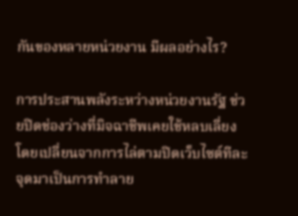กันของหลายหน่วยงาน มีผลอย่างไร?

การประสานพลังระหว่างหน่วยงานรัฐ ช่วยปิดช่องว่างที่มิจฉาชีพเคยใช้หลบเลี่ยง โดยเปลี่ยนจากการไล่ตามปิดเว็บไซต์ทีละจุดมาเป็นการทำลาย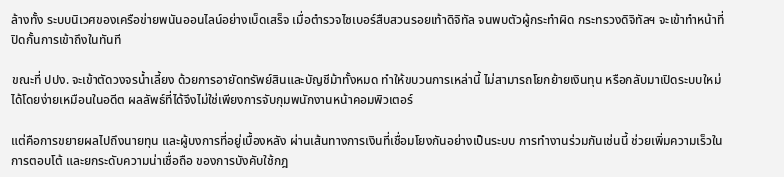ล้างทั้ง ระบบนิเวศของเครือข่ายพนันออนไลน์อย่างเบ็ดเสร็จ เมื่อตำรวจไซเบอร์สืบสวนรอยเท้าดิจิทัล จนพบตัวผู้กระทำผิด กระทรวงดิจิทัลฯ จะเข้าทำหน้าที่ปิดกั้นการเข้าถึงในทันที

ขณะที่ ปปง. จะเข้าตัดวงจรน้ำเลี้ยง ด้วยการอายัดทรัพย์สินและบัญชีม้าทั้งหมด ทำให้ขบวนการเหล่านี้ ไม่สามารถโยกย้ายเงินทุน หรือกลับมาเปิดระบบใหม่ได้โดยง่ายเหมือนในอดีต ผลลัพธ์ที่ได้จึงไม่ใช่เพียงการจับกุมพนักงานหน้าคอมพิวเตอร์

แต่คือการขยายผลไปถึงนายทุน และผู้บงการที่อยู่เบื้องหลัง ผ่านเส้นทางการเงินที่เชื่อมโยงกันอย่างเป็นระบบ การทำงานร่วมกันเช่นนี้ ช่วยเพิ่มความเร็วในการตอบโต้ และยกระดับความน่าเชื่อถือ ของการบังคับใช้กฎ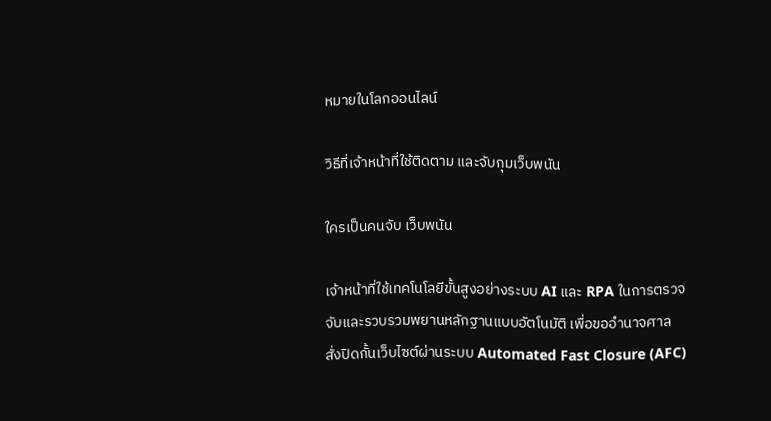หมายในโลกออนไลน์

วิธีที่เจ้าหน้าที่ใช้ติดตาม และจับกุมเว็บพนัน

ใครเป็นคนจับ เว็บพนัน

เจ้าหน้าที่ใช้เทคโนโลยีขั้นสูงอย่างระบบ AI และ RPA ในการตรวจจับและรวบรวมพยานหลักฐานแบบอัตโนมัติ เพื่อขออำนาจศาลสั่งปิดกั้นเว็บไซต์ผ่านระบบ Automated Fast Closure (AFC)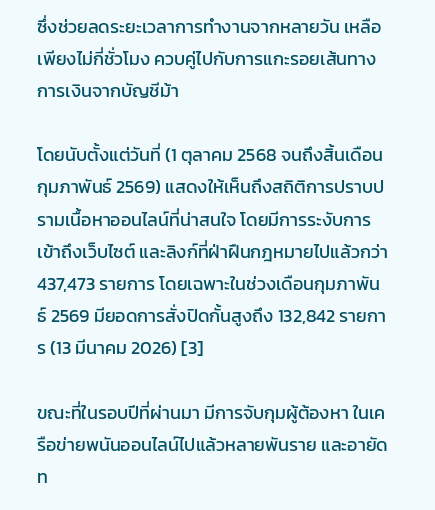ซึ่งช่วยลดระยะเวลาการทำงานจากหลายวัน เหลือเพียงไม่กี่ชั่วโมง ควบคู่ไปกับการแกะรอยเส้นทางการเงินจากบัญชีม้า

โดยนับตั้งแต่วันที่ (1 ตุลาคม 2568 จนถึงสิ้นเดือนกุมภาพันธ์ 2569) แสดงให้เห็นถึงสถิติการปราบปรามเนื้อหาออนไลน์ที่น่าสนใจ โดยมีการระงับการเข้าถึงเว็บไซต์ และลิงก์ที่ฝ่าฝืนกฎหมายไปแล้วกว่า 437,473 รายการ โดยเฉพาะในช่วงเดือนกุมภาพันธ์ 2569 มียอดการสั่งปิดกั้นสูงถึง 132,842 รายการ (13 มีนาคม 2026) [3]

ขณะที่ในรอบปีที่ผ่านมา มีการจับกุมผู้ต้องหา ในเครือข่ายพนันออนไลน์ไปแล้วหลายพันราย และอายัดท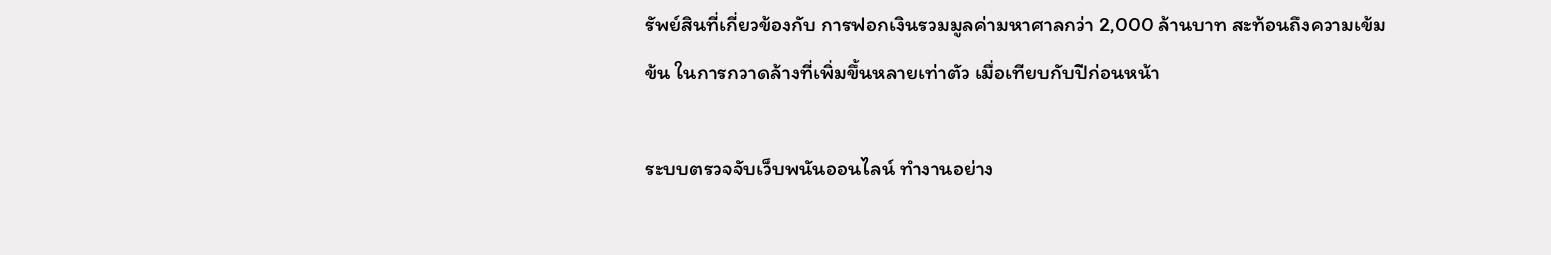รัพย์สินที่เกี่ยวข้องกับ การฟอกเงินรวมมูลค่ามหาศาลกว่า 2,000 ล้านบาท สะท้อนถึงความเข้มข้น ในการกวาดล้างที่เพิ่มขึ้นหลายเท่าตัว เมื่อเทียบกับปีก่อนหน้า

ระบบตรวจจับเว็บพนันออนไลน์ ทำงานอย่าง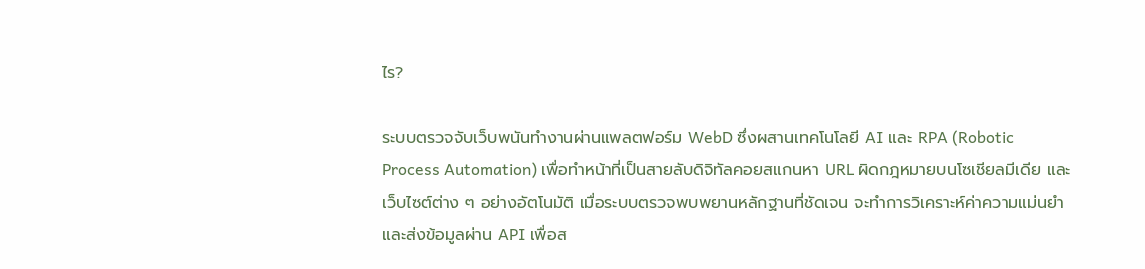ไร?

ระบบตรวจจับเว็บพนันทำงานผ่านแพลตฟอร์ม WebD ซึ่งผสานเทคโนโลยี AI และ RPA (Robotic Process Automation) เพื่อทำหน้าที่เป็นสายลับดิจิทัลคอยสแกนหา URL ผิดกฎหมายบนโซเชียลมีเดีย และเว็บไซต์ต่าง ๆ อย่างอัตโนมัติ เมื่อระบบตรวจพบพยานหลักฐานที่ชัดเจน จะทำการวิเคราะห์ค่าความแม่นยำ และส่งข้อมูลผ่าน API เพื่อส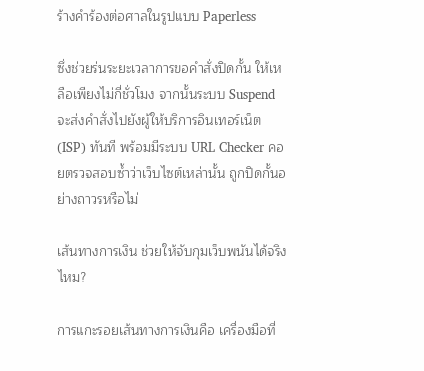ร้างคำร้องต่อศาลในรูปแบบ Paperless

ซึ่งช่วยร่นระยะเวลาการขอคำสั่งปิดกั้น ให้เหลือเพียงไม่กี่ชั่วโมง จากนั้นระบบ Suspend จะส่งคำสั่งไปยังผู้ให้บริการอินเทอร์เน็ต (ISP) ทันที พร้อมมีระบบ URL Checker คอยตรวจสอบซ้ำว่าเว็บไซต์เหล่านั้น ถูกปิดกั้นอย่างถาวรหรือไม่

เส้นทางการเงิน ช่วยให้จับกุมเว็บพนันได้จริงไหม?

การแกะรอยเส้นทางการเงินคือ เครื่องมือที่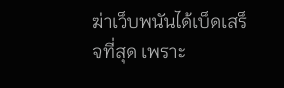ฆ่าเว็บพนันได้เบ็ดเสร็จที่สุด เพราะ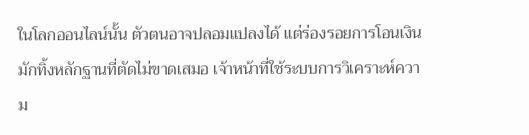ในโลกออนไลน์นั้น ตัวตนอาจปลอมแปลงได้ แต่ร่องรอยการโอนเงิน มักทิ้งหลักฐานที่ตัดไม่ขาดเสมอ เจ้าหน้าที่ใช้ระบบการวิเคราะห์ความ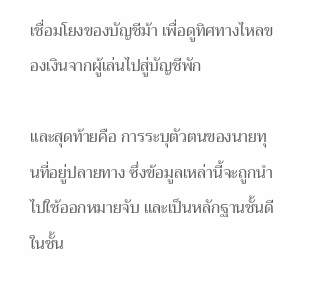เชื่อมโยงของบัญชีม้า เพื่อดูทิศทางไหลของเงินจากผู้เล่นไปสู่บัญชีพัก

และสุดท้ายคือ การระบุตัวตนของนายทุนที่อยู่ปลายทาง ซึ่งข้อมูลเหล่านี้จะถูกนำไปใช้ออกหมายจับ และเป็นหลักฐานชั้นดีในชั้น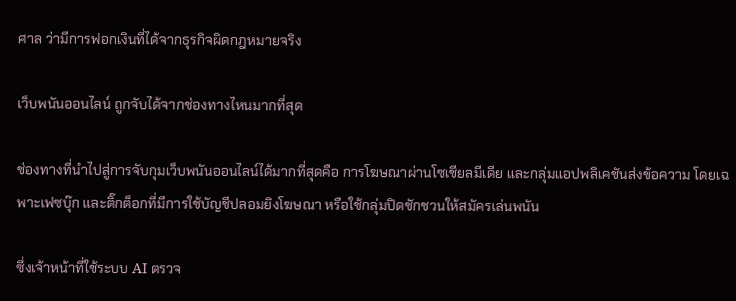ศาล ว่ามีการฟอกเงินที่ได้จากธุรกิจผิดกฎหมายจริง

เว็บพนันออนไลน์ ถูกจับได้จากช่องทางไหนมากที่สุด

ช่องทางที่นำไปสู่การจับกุมเว็บพนันออนไลน์ได้มากที่สุดคือ การโฆษณาผ่านโซเชียลมีเดีย และกลุ่มแอปพลิเคชันส่งข้อความ โดยเฉพาะเฟซบุ๊ก และติ๊กต็อกที่มีการใช้บัญชีปลอมยิงโฆษณา หรือใช้กลุ่มปิดชักชวนให้สมัครเล่นพนัน

ซึ่งเจ้าหน้าที่ใช้ระบบ AI ตรวจ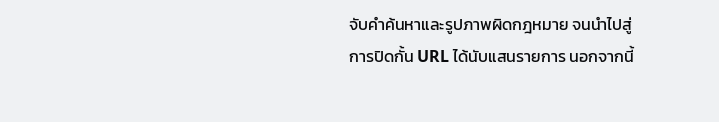จับคำค้นหาและรูปภาพผิดกฎหมาย จนนำไปสู่การปิดกั้น URL ได้นับแสนรายการ นอกจากนี้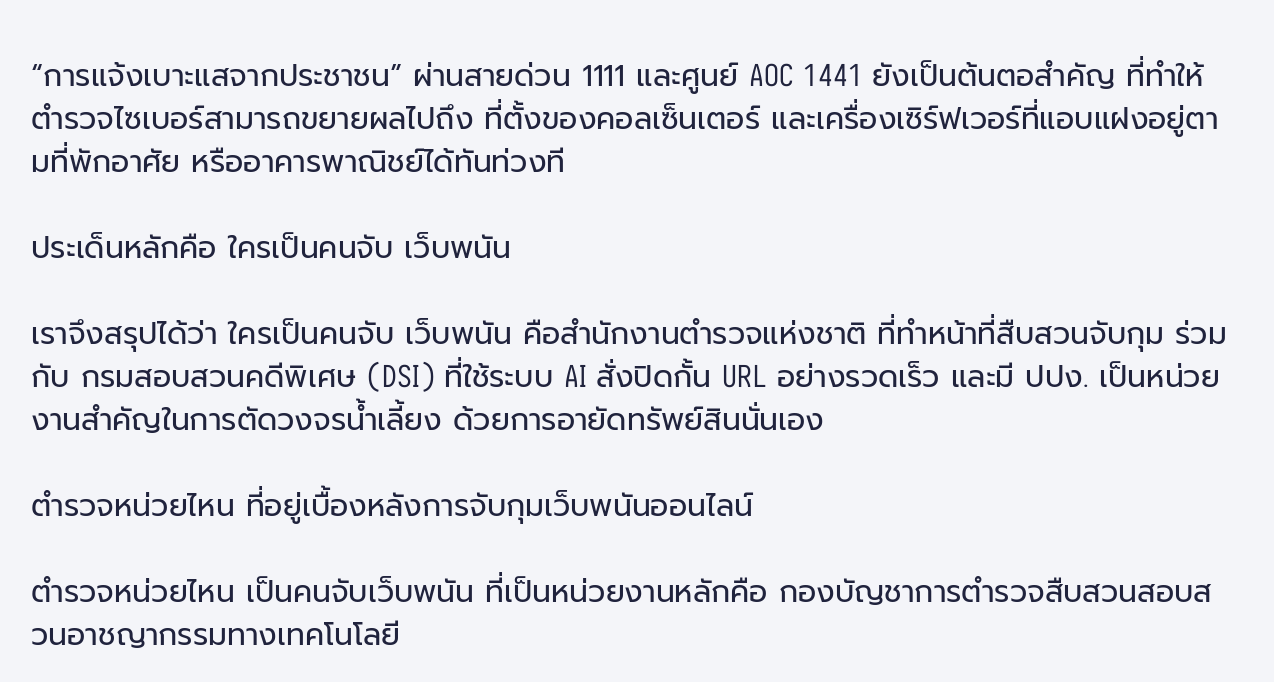“การแจ้งเบาะแสจากประชาชน” ผ่านสายด่วน 1111 และศูนย์ AOC 1441 ยังเป็นต้นตอสำคัญ ที่ทำให้ตำรวจไซเบอร์สามารถขยายผลไปถึง ที่ตั้งของคอลเซ็นเตอร์ และเครื่องเซิร์ฟเวอร์ที่แอบแฝงอยู่ตามที่พักอาศัย หรืออาคารพาณิชย์ได้ทันท่วงที

ประเด็นหลักคือ ใครเป็นคนจับ เว็บพนัน

เราจึงสรุปได้ว่า ใครเป็นคนจับ เว็บพนัน คือสำนักงานตำรวจแห่งชาติ ที่ทำหน้าที่สืบสวนจับกุม ร่วมกับ กรมสอบสวนคดีพิเศษ (DSI) ที่ใช้ระบบ AI สั่งปิดกั้น URL อย่างรวดเร็ว และมี ปปง. เป็นหน่วยงานสำคัญในการตัดวงจรน้ำเลี้ยง ด้วยการอายัดทรัพย์สินนั่นเอง

ตำรวจหน่วยไหน ที่อยู่เบื้องหลังการจับกุมเว็บพนันออนไลน์

ตำรวจหน่วยไหน เป็นคนจับเว็บพนัน ที่เป็นหน่วยงานหลักคือ กองบัญชาการตำรวจสืบสวนสอบสวนอาชญากรรมทางเทคโนโลยี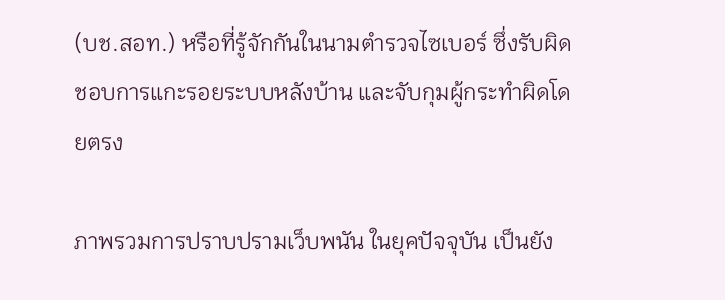(บช.สอท.) หรือที่รู้จักกันในนามตำรวจไซเบอร์ ซึ่งรับผิดชอบการแกะรอยระบบหลังบ้าน และจับกุมผู้กระทำผิดโดยตรง

ภาพรวมการปราบปรามเว็บพนัน ในยุคปัจจุบัน เป็นยัง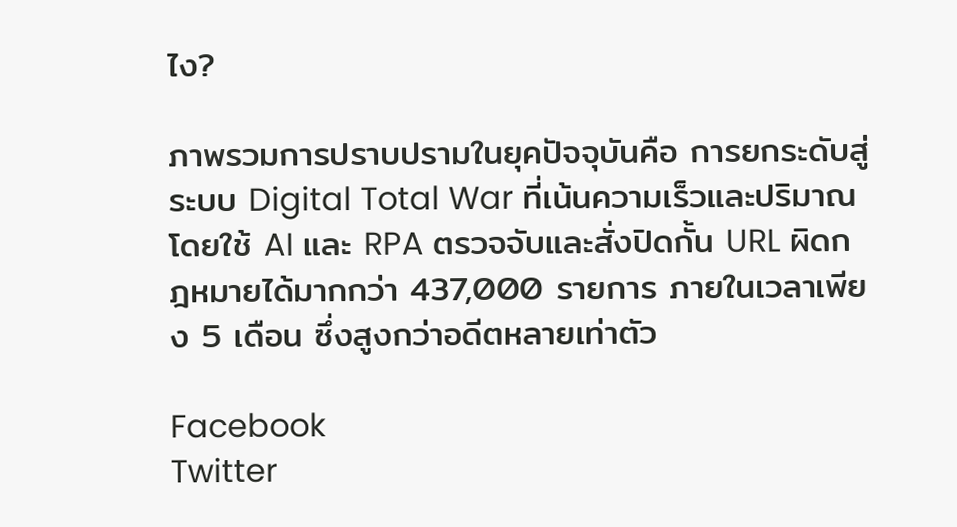ไง?

ภาพรวมการปราบปรามในยุคปัจจุบันคือ การยกระดับสู่ระบบ Digital Total War ที่เน้นความเร็วและปริมาณ โดยใช้ AI และ RPA ตรวจจับและสั่งปิดกั้น URL ผิดกฎหมายได้มากกว่า 437,000 รายการ ภายในเวลาเพียง 5 เดือน ซึ่งสูงกว่าอดีตหลายเท่าตัว

Facebook
Twitter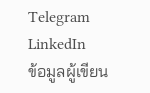Telegram
LinkedIn
ข้อมูลผู้เขียน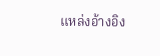แหล่งอ้างอิง